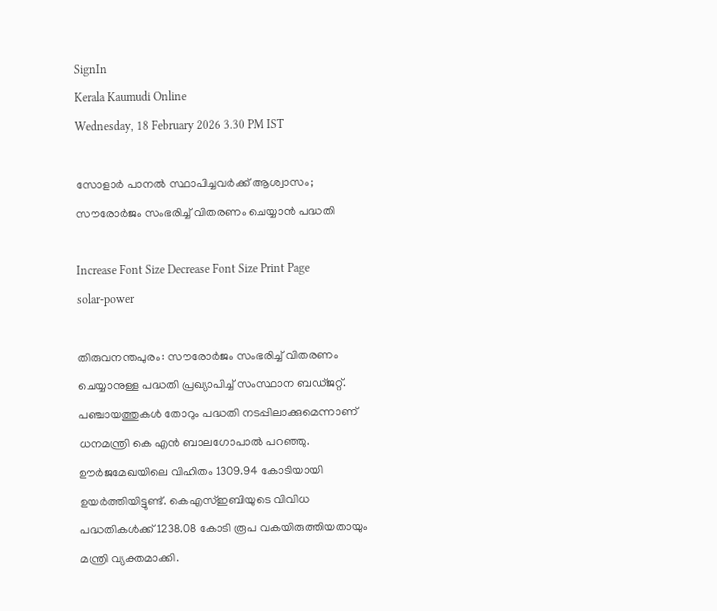SignIn
Kerala Kaumudi Online
Wednesday, 18 February 2026 3.30 PM IST

സോളാർ പാനൽ സ്ഥാപിച്ചവർക്ക് ആശ്വാസം; സൗരോർജം സംഭരിച്ച് വിതരണം ചെയ്യാൻ പദ്ധതി

Increase Font Size Decrease Font Size Print Page
solar-power

തിരുവനന്തപുരം: സൗരോർജം സംഭരിച്ച് വിതരണം ചെയ്യാനുള്ള പദ്ധതി പ്രഖ്യാപിച്ച് സംസ്ഥാന ബഡ്ജറ്റ്. പഞ്ചായത്തുകൾ തോറും പദ്ധതി നടപ്പിലാക്കുമെന്നാണ് ധനമന്ത്രി കെ എൻ ബാലഗോപാൽ പറഞ്ഞു. ഊർജമേഖയിലെ വിഹിതം 1309.94 കോടിയായി ഉയർത്തിയിട്ടുണ്ട്. കെഎസ്ഇബിയുടെ വിവിധ പദ്ധതികൾക്ക് 1238.08 കോടി രൂപ വകയിരുത്തിയതായും മന്ത്രി വ്യക്തമാക്കി.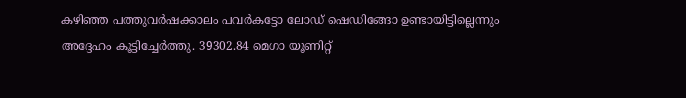കഴിഞ്ഞ പത്തുവർഷക്കാലം പവർകട്ടോ ലോഡ് ഷെഡിങ്ങോ ഉണ്ടായിട്ടില്ലെന്നും അദ്ദേഹം കൂട്ടിച്ചേർത്തു. 39302.84 മെഗാ യൂണിറ്റ്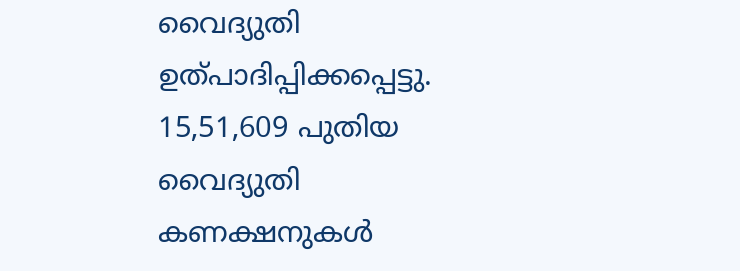വൈദ്യുതി ഉത്പാദിപ്പിക്കപ്പെട്ടു. 15,51,609 പുതിയ വൈദ്യുതി കണക്ഷനുകൾ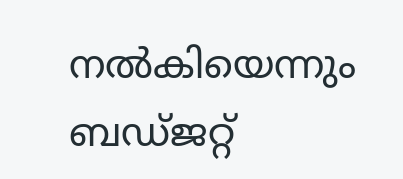നൽകിയെന്നും ബഡ്ജറ്റ്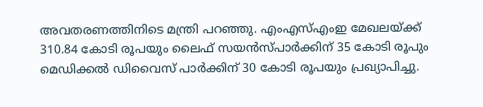അവതരണത്തിനിടെ മന്ത്രി പറഞ്ഞു. എംഎസ്എംഇ മേഖലയ്ക്ക് 310.84 കോടി രൂപയും ലൈഫ് സയന്‍സ്പാര്‍ക്കിന് 35 കോടി രൂപും മെഡിക്കല്‍ ഡിവൈസ് പാര്‍ക്കിന് 30 കോടി രൂപയും പ്രഖ്യാപിച്ചു.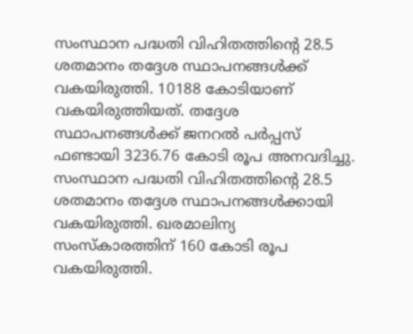സംസ്ഥാന പദ്ധതി വിഹിതത്തിന്റെ 28.5 ശതമാനം തദ്ദേശ സ്ഥാപനങ്ങൾക്ക് വകയിരുത്തി. 10188 കോടിയാണ് വകയിരുത്തിയത്. തദ്ദേശ സ്ഥാപനങ്ങൾക്ക് ജനറൽ പർപ്പസ് ഫണ്ടായി 3236.76 കോടി രൂപ അനവദിച്ചു. സംസ്ഥാന പദ്ധതി വിഹിതത്തിന്റെ 28.5 ശതമാനം തദ്ദേശ സ്ഥാപനങ്ങൾക്കായി വകയിരുത്തി. ഖരമാലിന്യ സംസ്കാരത്തിന് 160 കോടി രൂപ വകയിരുത്തി.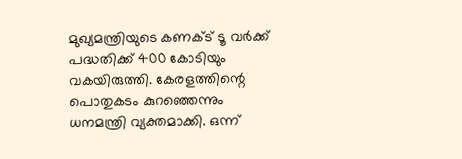മുഖ്യമന്ത്രിയുടെ കണക്ട് ടൂ വർക്ക് പദ്ധതിക്ക് 400 കോടിയും വകയിരുത്തി. കേരളത്തിന്റെ പൊതുകടം കുറഞ്ഞെന്നും ധനമന്ത്രി വ്യക്തമാക്കി. ഒന്ന്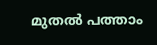മുതൽ പത്താം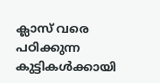ക്ലാസ് വരെ പഠിക്കുന്ന കുട്ടികൾക്കായി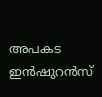അപകട ഇൻഷുറൻസ്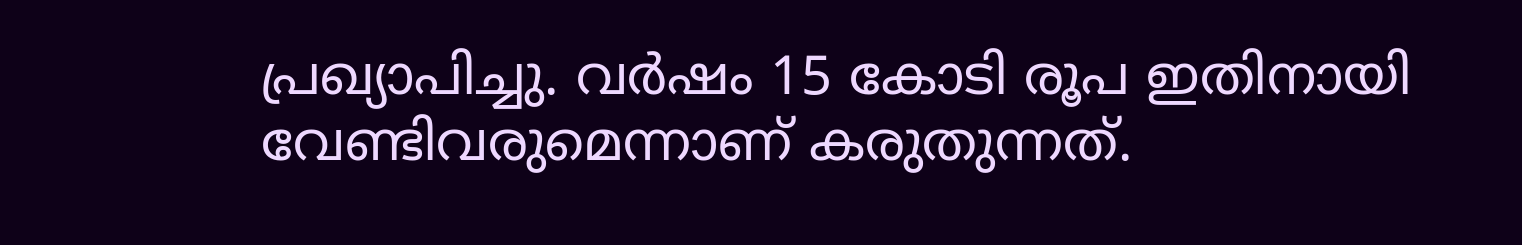പ്രഖ്യാപിച്ചു. വർഷം 15 കോടി രൂപ ഇതിനായി വേണ്ടിവരുമെന്നാണ് കരുതുന്നത്.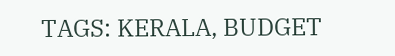TAGS: KERALA, BUDGET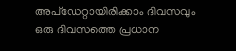അപ്ഡേറ്റായിരിക്കാം ദിവസവും
ഒരു ദിവസത്തെ പ്രധാന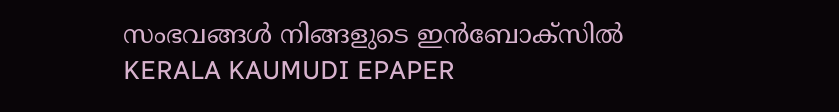സംഭവങ്ങൾ നിങ്ങളുടെ ഇൻബോക്സിൽ
KERALA KAUMUDI EPAPER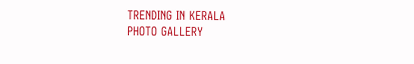TRENDING IN KERALA
PHOTO GALLERY